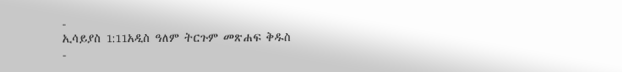-
ኢሳይያስ 1:11አዲስ ዓለም ትርጉም መጽሐፍ ቅዱስ
-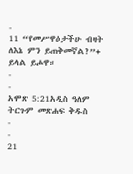-
11 “የመሥዋዕታችሁ ብዛት ለእኔ ምን ይጠቅመኛል?”+ ይላል ይሖዋ።
-
-
አሞጽ 5:21አዲስ ዓለም ትርጉም መጽሐፍ ቅዱስ
-
-
21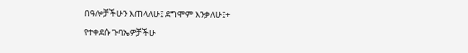በዓሎቻችሁን እጠላለሁ፤ ደግሞም እንቃለሁ፤+
የተቀደሱ ጉባኤዎቻችሁ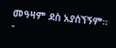መዓዛም ደስ አያሰኘኝም።
-